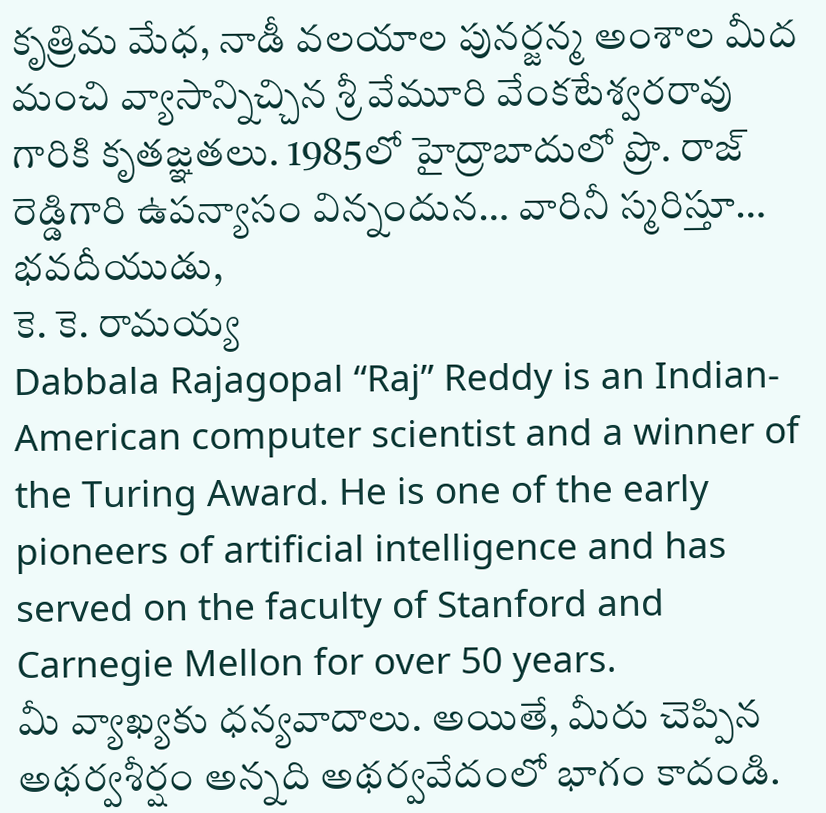కృత్రిమ మేధ, నాడీ వలయాల పునర్జన్మ అంశాల మీద మంచి వ్యాసాన్నిచ్చిన శ్రీ వేమూరి వేంకటేశ్వరరావు గారికి కృతజ్ఞతలు. 1985లో హైద్రాబాదులో ప్రొ. రాజ్ రెడ్డిగారి ఉపన్యాసం విన్నందున… వారినీ స్మరిస్తూ…
భవదీయుడు,
కె. కె. రామయ్య
Dabbala Rajagopal “Raj” Reddy is an Indian-American computer scientist and a winner of the Turing Award. He is one of the early pioneers of artificial intelligence and has served on the faculty of Stanford and Carnegie Mellon for over 50 years.
మీ వ్యాఖ్యకు ధన్యవాదాలు. అయితే, మీరు చెప్పిన అథర్వశీర్షం అన్నది అథర్వవేదంలో భాగం కాదండి.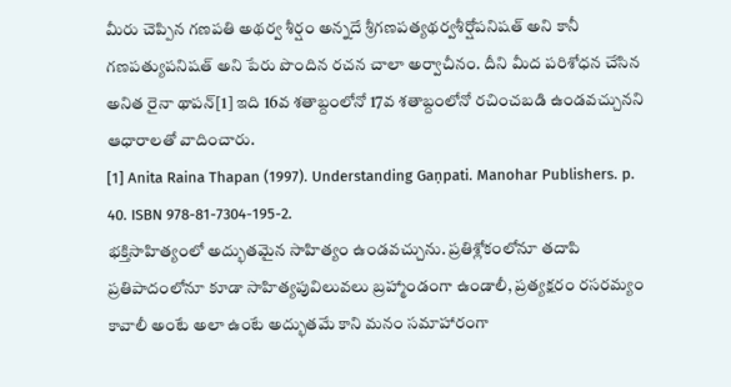మీరు చెప్పిన గణపతి అథర్వ శీర్షం అన్నదే శ్రీగణపత్యథర్వశీర్షోపనిషత్ అని కానీ గణపత్యుపనిషత్ అని పేరు పొందిన రచన చాలా అర్వాచీనం. దీని మీద పరిశోధన చేసిన అనిత రైనా థాపన్[1] ఇది 16వ శతాబ్దంలోనో 17వ శతాబ్దంలోనో రచించబడి ఉండవచ్చునని ఆధారాలతో వాదించారు.
[1] Anita Raina Thapan (1997). Understanding Gaṇpati. Manohar Publishers. p. 40. ISBN 978-81-7304-195-2.
భక్తిసాహిత్యంలో అద్భుతమైన సాహిత్యం ఉండవచ్చును. ప్రతిశ్లోకంలోనూ తదాపి ప్రతిపాదంలోనూ కూడా సాహిత్యపువిలువలు బ్రహ్మాండంగా ఉండాలీ, ప్రత్యక్షరం రసరమ్యం కావాలీ అంటే అలా ఉంటే అద్భుతమే కాని మనం సమాహారంగా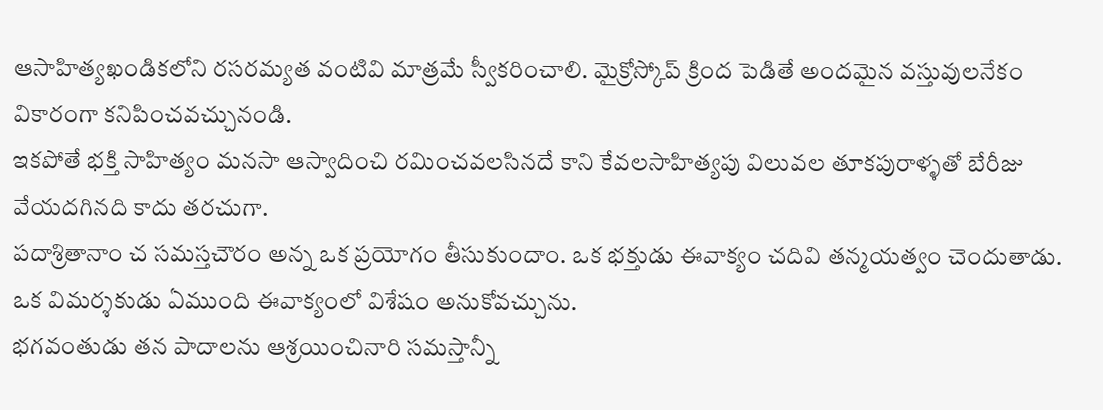ఆసాహిత్యఖండికలోని రసరమ్యత వంటివి మాత్రమే స్వీకరించాలి. మైక్రోస్కోప్ క్రింద పెడితే అందమైన వస్తువులనేకం వికారంగా కనిపించవచ్చునండి.
ఇకపోతే భక్తి సాహిత్యం మనసా ఆస్వాదించి రమించవలసినదే కాని కేవలసాహిత్యపు విలువల తూకపురాళ్ళతో బేరీజు వేయదగినది కాదు తరచుగా.
పదాశ్రితానాం చ సమస్తచౌరం అన్న ఒక ప్రయోగం తీసుకుందాం. ఒక భక్తుడు ఈవాక్యం చదివి తన్మయత్వం చెందుతాడు. ఒక విమర్శకుడు ఏముంది ఈవాక్యంలో విశేషం అనుకోవచ్చును.
భగవంతుడు తన పాదాలను ఆశ్రయించినారి సమస్తాన్నీ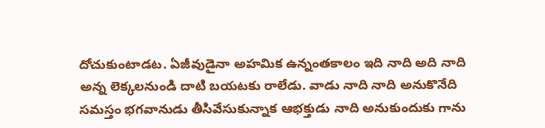దోచుకుంటాడట. ఏజీవుడైనా అహమిక ఉన్నంతకాలం ఇది నాది అది నాది అన్న లెక్కలనుండి దాటి బయటకు రాలేడు. వాడు నాది నాది అనుకొనేది సమస్తం భగవానుడు తీసివేసుకున్నాక ఆభక్తుడు నాది అనుకుందుకు గాను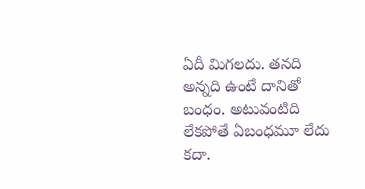ఏదీ మిగలదు. తనది అన్నది ఉంటే దానితో బంధం. అటువంటిది లేకపోతే ఏబంధమూ లేదు కదా.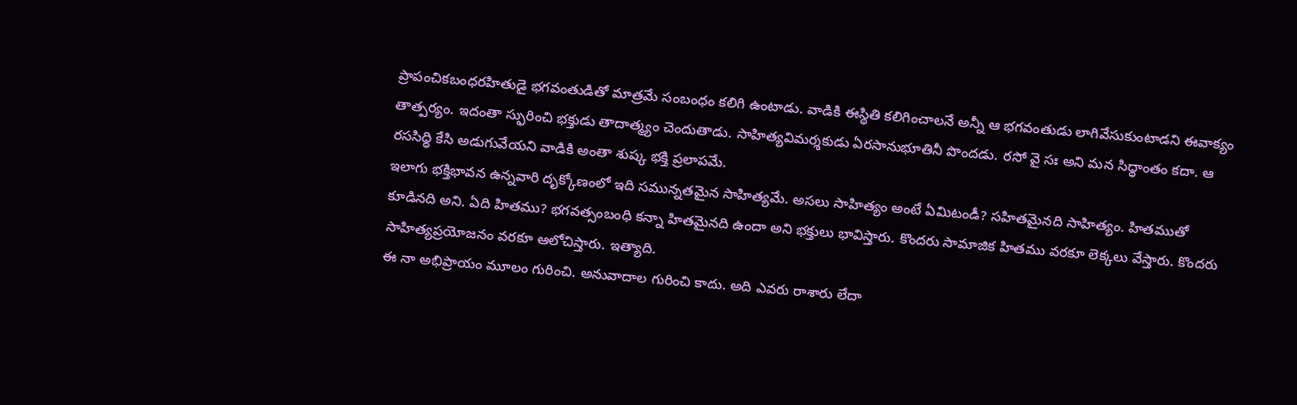ప్రాపంచికబంధరహితుడై భగవంతుడితో మాత్రమే సంబంధం కలిగి ఉంటాడు. వాడికి ఈస్థితి కలిగించాలనే అన్నీ ఆ భగవంతుడు లాగివేసుకుంటాడని ఈవాక్యం తాత్పర్యం. ఇదంతా స్ఫురించి భక్తుడు తాదాత్మ్యం చెందుతాడు. సాహిత్యవిమర్శకుడు ఏరసానుభూతినీ పొందడు. రసో వై సః అని మన సిధ్ధాంతం కదా. ఆ రససిధ్ధి కేసి అడుగువేయని వాడికి అంతా శుష్క భక్తి ప్రలాపమే.
ఇలాగు భక్తిభావన ఉన్నవారి దృక్కోణంలో ఇది సమున్నతమైన సాహిత్యమే. అసలు సాహిత్యం అంటే ఏమిటండీ? సహితమైనది సాహిత్యం. హితముతో కూడినది అని. ఏది హితము? భగవత్సంబంధి కన్నా హితమైనది ఉందా అని భక్తులు భావిస్తారు. కొందరు సామాజిక హితము వరకూ లెక్కలు వేస్తారు. కొందరు సాహిత్యప్రయోజనం వరకూ ఆలోచిస్తారు. ఇత్యాది.
ఈ నా అభిప్రాయం మూలం గురించి. అనువాదాల గురించి కాదు. అది ఎవరు రాశారు లేదా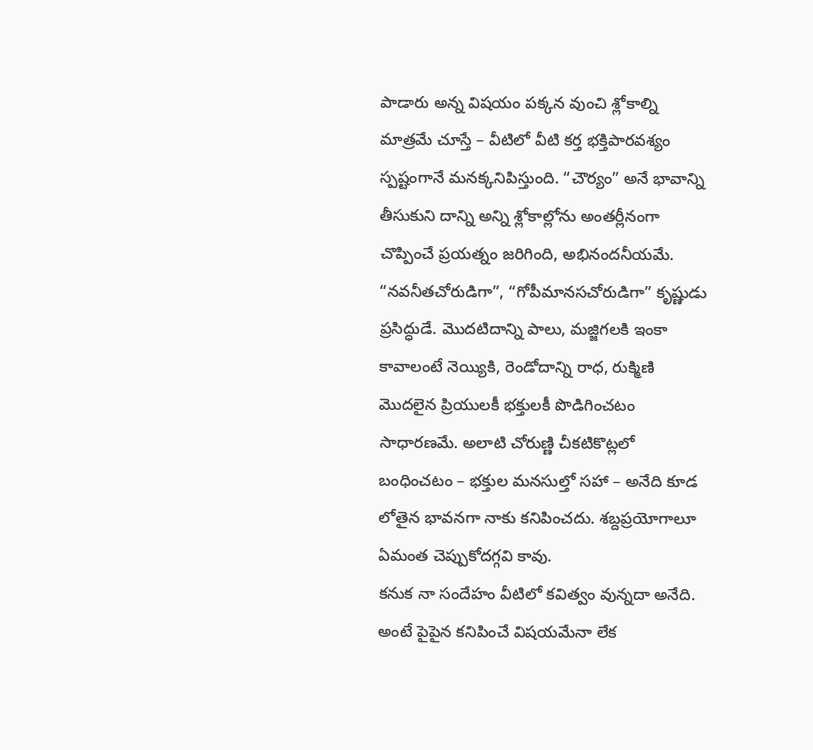పాడారు అన్న విషయం పక్కన వుంచి శ్లోకాల్ని మాత్రమే చూస్తే – వీటిలో వీటి కర్త భక్తిపారవశ్యం స్పష్టంగానే మనక్కనిపిస్తుంది. “చౌర్యం” అనే భావాన్ని తీసుకుని దాన్ని అన్ని శ్లోకాల్లోను అంతర్లీనంగా చొప్పించే ప్రయత్నం జరిగింది, అభినందనీయమే. “నవనీతచోరుడిగా”, “గోపీమానసచోరుడిగా” కృష్ణుడు ప్రసిద్ధుడే. మొదటిదాన్ని పాలు, మజ్జిగలకి ఇంకా కావాలంటే నెయ్యికి, రెండోదాన్ని రాధ, రుక్మిణి మొదలైన ప్రియులకీ భక్తులకీ పొడిగించటం సాధారణమే. అలాటి చోరుణ్ణి చీకటికొట్లలో బంధించటం – భక్తుల మనసుల్తో సహా – అనేది కూడ లోతైన భావనగా నాకు కనిపించదు. శబ్దప్రయోగాలూ ఏమంత చెప్పుకోదగ్గవి కావు.
కనుక నా సందేహం వీటిలో కవిత్వం వున్నదా అనేది. అంటే పైపైన కనిపించే విషయమేనా లేక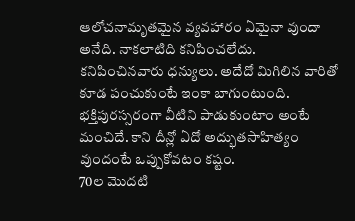ఆలోచనామృతమైన వ్యవహారం ఏమైనా వుందా అనేది. నాకలాటిది కనిపించలేదు. కనిపించినవారు ధన్యులు. అదేదో మిగిలిన వారితో కూడ పంచుకుంటే ఇంకా బాగుంటుంది.
భక్తిపురస్సరంగా వీటిని పాడుకుంటాం అంటే మంచిదే. కాని దీన్లో ఏదో అద్భుతసాహిత్యం వుందంటే ఒప్పుకోవటం కష్టం.
70ల మొదటి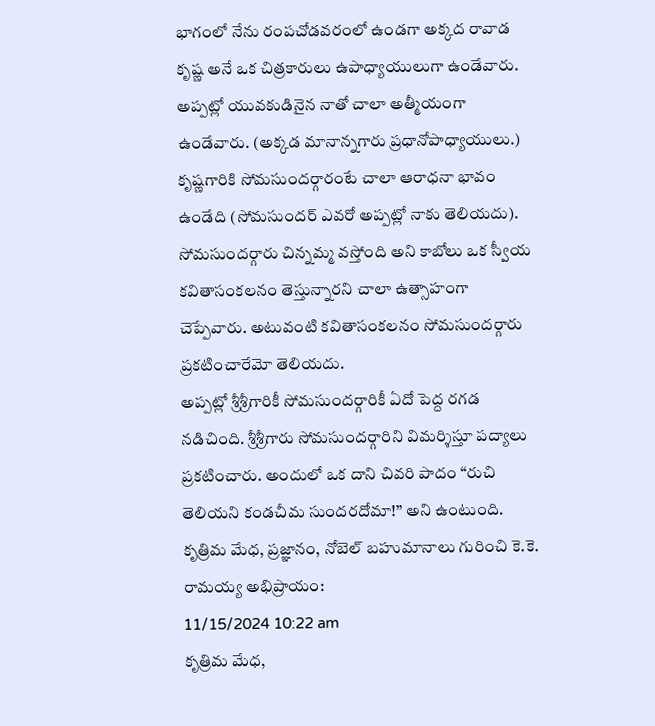భాగంలో నేను రంపచోడవరంలో ఉండగా అక్కద రావాడ కృష్ణ అనే ఒక చిత్రకారులు ఉపాధ్యాయులుగా ఉండేవారు. అప్పట్లో యువకుడినైన నాతో చాలా అత్మీయంగా ఉండేవారు. (అక్కడ మానాన్నగారు ప్రధానోపాధ్యాయులు.)
కృష్ణగారికి సోమసుందర్గారంటే చాలా ఆరాధనా భావం ఉండేది (సోమసుందర్ ఎవరో అప్పట్లో నాకు తెలియదు). సోమసుందర్గారు చిన్నమ్మ వస్తోంది అని కాబోలు ఒక స్వీయ కవితాసంకలనం తెస్తున్నారని చాలా ఉత్సాహంగా చెప్పేవారు. అటువంటి కవితాసంకలనం సోమసుందర్గారు ప్రకటించారేమో తెలియదు.
అప్పట్లో శ్రీశ్రీగారికీ సోమసుందర్గారికీ ఏదో పెద్ద రగడ నడిచింది. శ్రీశ్రీగారు సోమసుందర్గారిని విమర్శిస్తూ పద్యాలు ప్రకటించారు. అందులో ఒక దాని చివరి పాదం “రుచి తెలియని కండచీమ సుందరదోమా!” అని ఉంటుంది.
కృత్రిమ మేధ, ప్రజ్ఞానం, నోబెల్ బహుమానాలు గురించి కె.కె. రామయ్య అభిప్రాయం:
11/15/2024 10:22 am
కృత్రిమ మేధ,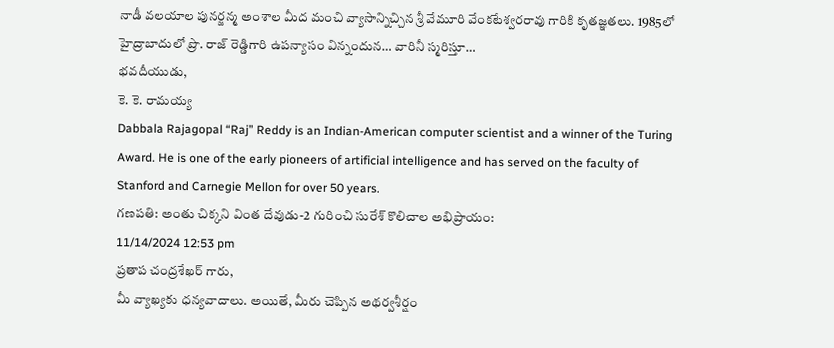నాడీ వలయాల పునర్జన్మ అంశాల మీద మంచి వ్యాసాన్నిచ్చిన శ్రీ వేమూరి వేంకటేశ్వరరావు గారికి కృతజ్ఞతలు. 1985లో హైద్రాబాదులో ప్రొ. రాజ్ రెడ్డిగారి ఉపన్యాసం విన్నందున… వారినీ స్మరిస్తూ…
భవదీయుడు,
కె. కె. రామయ్య
Dabbala Rajagopal “Raj” Reddy is an Indian-American computer scientist and a winner of the Turing Award. He is one of the early pioneers of artificial intelligence and has served on the faculty of Stanford and Carnegie Mellon for over 50 years.
గణపతి: అంతు చిక్కని వింత దేవుడు-2 గురించి సురేశ్ కొలిచాల అభిప్రాయం:
11/14/2024 12:53 pm
ప్రతాప చంద్రశేఖర్ గారు,
మీ వ్యాఖ్యకు ధన్యవాదాలు. అయితే, మీరు చెప్పిన అథర్వశీర్షం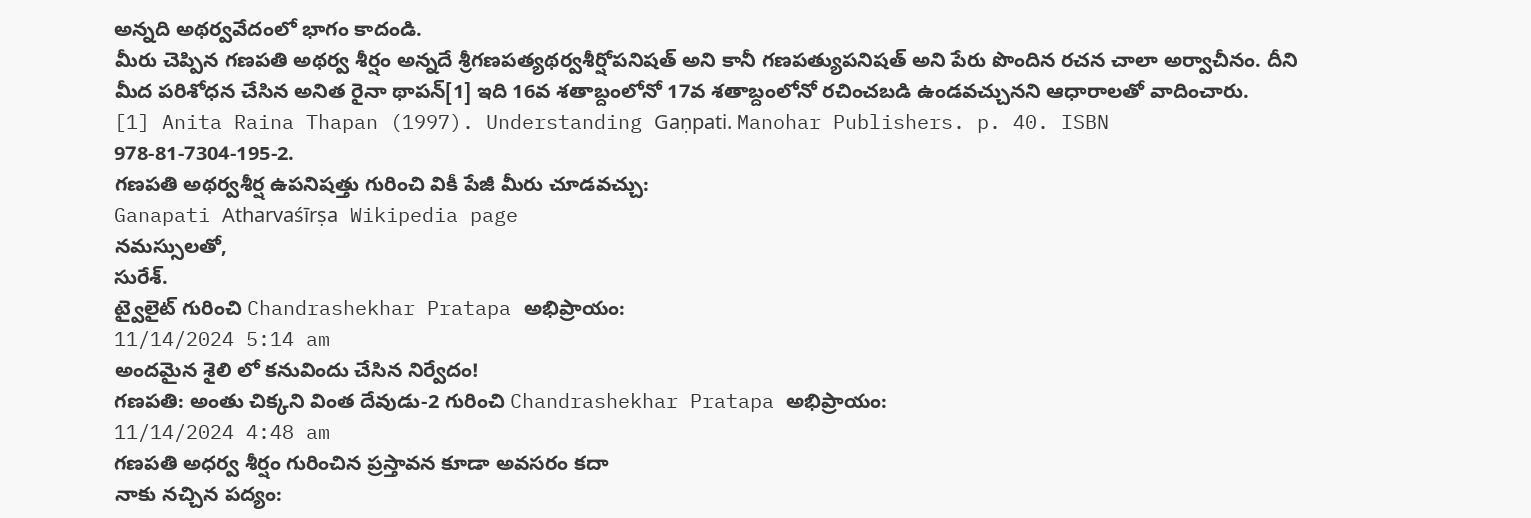అన్నది అథర్వవేదంలో భాగం కాదండి.
మీరు చెప్పిన గణపతి అథర్వ శీర్షం అన్నదే శ్రీగణపత్యథర్వశీర్షోపనిషత్ అని కానీ గణపత్యుపనిషత్ అని పేరు పొందిన రచన చాలా అర్వాచీనం. దీని మీద పరిశోధన చేసిన అనిత రైనా థాపన్[1] ఇది 16వ శతాబ్దంలోనో 17వ శతాబ్దంలోనో రచించబడి ఉండవచ్చునని ఆధారాలతో వాదించారు.
[1] Anita Raina Thapan (1997). Understanding Gaṇpati. Manohar Publishers. p. 40. ISBN 978-81-7304-195-2.
గణపతి అథర్వశీర్ష ఉపనిషత్తు గురించి వికీ పేజీ మీరు చూడవచ్చు:
Ganapati Atharvaśīrṣa Wikipedia page
నమస్సులతో,
సురేశ్.
ట్వైలైట్ గురించి Chandrashekhar Pratapa అభిప్రాయం:
11/14/2024 5:14 am
అందమైన శైలి లో కనువిందు చేసిన నిర్వేదం!
గణపతి: అంతు చిక్కని వింత దేవుడు-2 గురించి Chandrashekhar Pratapa అభిప్రాయం:
11/14/2024 4:48 am
గణపతి అధర్వ శీర్షం గురించిన ప్రస్తావన కూడా అవసరం కదా
నాకు నచ్చిన పద్యం: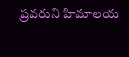ప్రవరుని హిమాలయ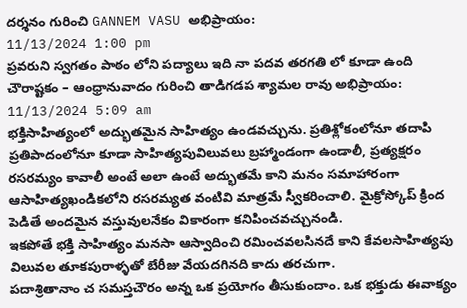దర్శనం గురించి GANNEM VASU అభిప్రాయం:
11/13/2024 1:00 pm
ప్రవరుని స్వగతం పాఠం లోని పద్యాలు ఇది నా పదవ తరగతి లో కూడా ఉంది
చౌరాష్టకం – ఆంధ్రానువాదం గురించి తాడిగడప శ్యామల రావు అభిప్రాయం:
11/13/2024 5:09 am
భక్తిసాహిత్యంలో అద్భుతమైన సాహిత్యం ఉండవచ్చును. ప్రతిశ్లోకంలోనూ తదాపి ప్రతిపాదంలోనూ కూడా సాహిత్యపువిలువలు బ్రహ్మాండంగా ఉండాలీ, ప్రత్యక్షరం రసరమ్యం కావాలీ అంటే అలా ఉంటే అద్భుతమే కాని మనం సమాహారంగా ఆసాహిత్యఖండికలోని రసరమ్యత వంటివి మాత్రమే స్వీకరించాలి. మైక్రోస్కోప్ క్రింద పెడితే అందమైన వస్తువులనేకం వికారంగా కనిపించవచ్చునండి.
ఇకపోతే భక్తి సాహిత్యం మనసా ఆస్వాదించి రమించవలసినదే కాని కేవలసాహిత్యపు విలువల తూకపురాళ్ళతో బేరీజు వేయదగినది కాదు తరచుగా.
పదాశ్రితానాం చ సమస్తచౌరం అన్న ఒక ప్రయోగం తీసుకుందాం. ఒక భక్తుడు ఈవాక్యం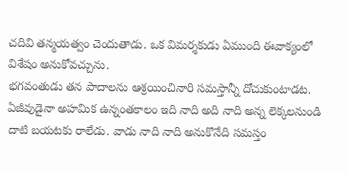చదివి తన్మయత్వం చెందుతాడు. ఒక విమర్శకుడు ఏముంది ఈవాక్యంలో విశేషం అనుకోవచ్చును.
భగవంతుడు తన పాదాలను ఆశ్రయించినారి సమస్తాన్నీ దోచుకుంటాడట. ఏజీవుడైనా అహమిక ఉన్నంతకాలం ఇది నాది అది నాది అన్న లెక్కలనుండి దాటి బయటకు రాలేడు. వాడు నాది నాది అనుకొనేది సమస్తం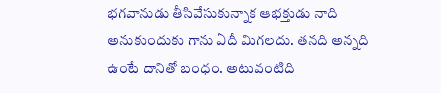భగవానుడు తీసివేసుకున్నాక ఆభక్తుడు నాది అనుకుందుకు గాను ఏదీ మిగలదు. తనది అన్నది ఉంటే దానితో బంధం. అటువంటిది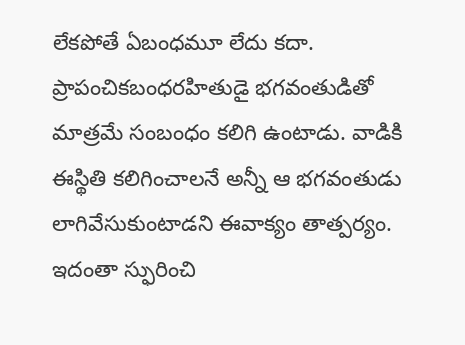లేకపోతే ఏబంధమూ లేదు కదా. ప్రాపంచికబంధరహితుడై భగవంతుడితో మాత్రమే సంబంధం కలిగి ఉంటాడు. వాడికి ఈస్థితి కలిగించాలనే అన్నీ ఆ భగవంతుడు లాగివేసుకుంటాడని ఈవాక్యం తాత్పర్యం. ఇదంతా స్ఫురించి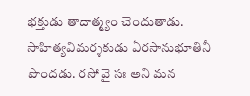భక్తుడు తాదాత్మ్యం చెందుతాడు. సాహిత్యవిమర్శకుడు ఏరసానుభూతినీ పొందడు. రసో వై సః అని మన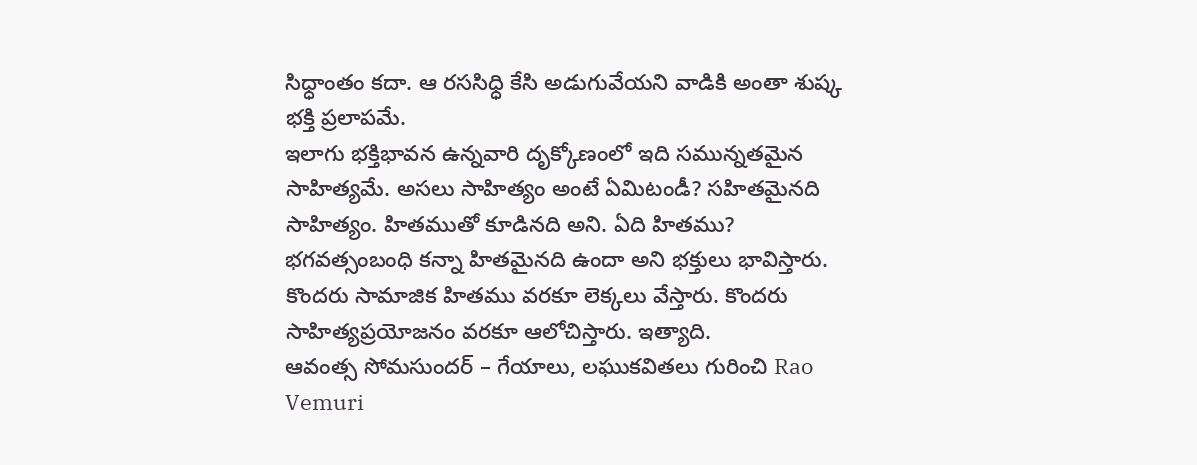సిధ్ధాంతం కదా. ఆ రససిధ్ధి కేసి అడుగువేయని వాడికి అంతా శుష్క భక్తి ప్రలాపమే.
ఇలాగు భక్తిభావన ఉన్నవారి దృక్కోణంలో ఇది సమున్నతమైన సాహిత్యమే. అసలు సాహిత్యం అంటే ఏమిటండీ? సహితమైనది సాహిత్యం. హితముతో కూడినది అని. ఏది హితము? భగవత్సంబంధి కన్నా హితమైనది ఉందా అని భక్తులు భావిస్తారు. కొందరు సామాజిక హితము వరకూ లెక్కలు వేస్తారు. కొందరు సాహిత్యప్రయోజనం వరకూ ఆలోచిస్తారు. ఇత్యాది.
ఆవంత్స సోమసుందర్ – గేయాలు, లఘుకవితలు గురించి Rao Vemuri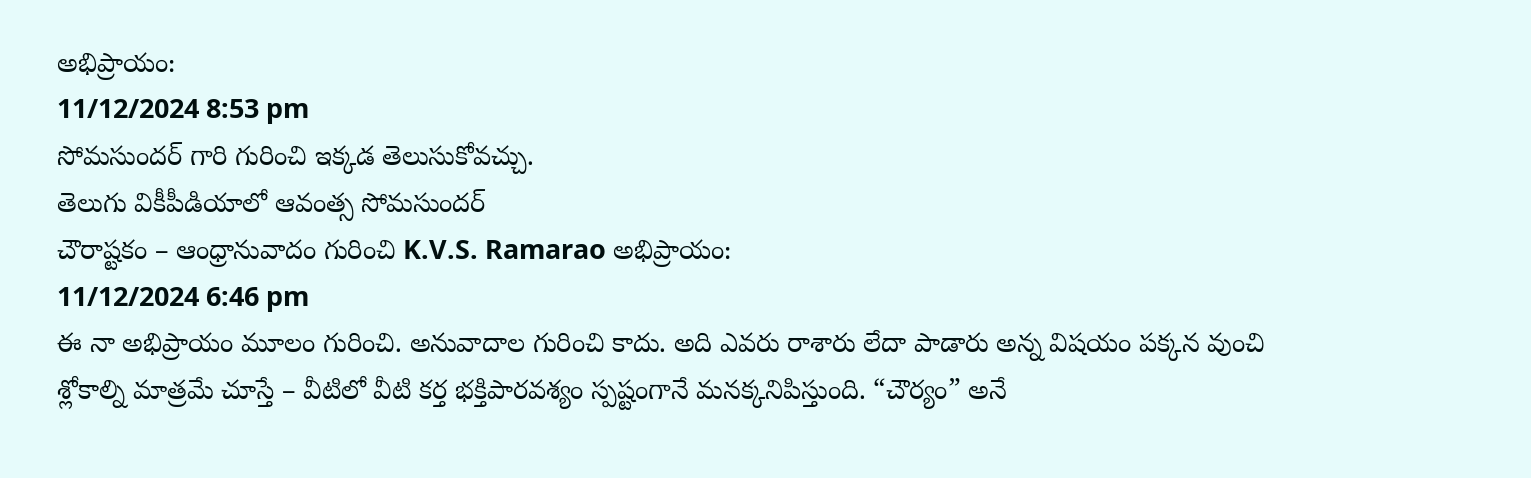అభిప్రాయం:
11/12/2024 8:53 pm
సోమసుందర్ గారి గురించి ఇక్కడ తెలుసుకోవచ్చు.
తెలుగు వికీపీడియాలో ఆవంత్స సోమసుందర్
చౌరాష్టకం – ఆంధ్రానువాదం గురించి K.V.S. Ramarao అభిప్రాయం:
11/12/2024 6:46 pm
ఈ నా అభిప్రాయం మూలం గురించి. అనువాదాల గురించి కాదు. అది ఎవరు రాశారు లేదా పాడారు అన్న విషయం పక్కన వుంచి శ్లోకాల్ని మాత్రమే చూస్తే – వీటిలో వీటి కర్త భక్తిపారవశ్యం స్పష్టంగానే మనక్కనిపిస్తుంది. “చౌర్యం” అనే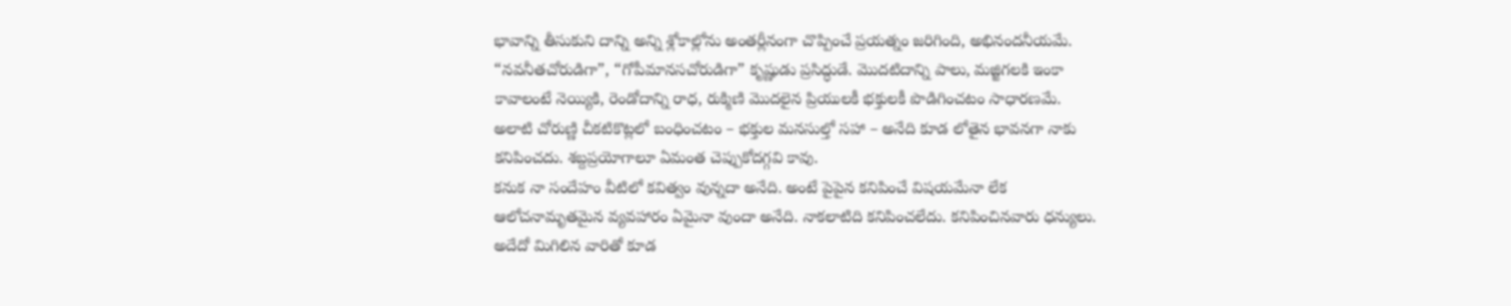భావాన్ని తీసుకుని దాన్ని అన్ని శ్లోకాల్లోను అంతర్లీనంగా చొప్పించే ప్రయత్నం జరిగింది, అభినందనీయమే. “నవనీతచోరుడిగా”, “గోపీమానసచోరుడిగా” కృష్ణుడు ప్రసిద్ధుడే. మొదటిదాన్ని పాలు, మజ్జిగలకి ఇంకా కావాలంటే నెయ్యికి, రెండోదాన్ని రాధ, రుక్మిణి మొదలైన ప్రియులకీ భక్తులకీ పొడిగించటం సాధారణమే. అలాటి చోరుణ్ణి చీకటికొట్లలో బంధించటం – భక్తుల మనసుల్తో సహా – అనేది కూడ లోతైన భావనగా నాకు కనిపించదు. శబ్దప్రయోగాలూ ఏమంత చెప్పుకోదగ్గవి కావు.
కనుక నా సందేహం వీటిలో కవిత్వం వున్నదా అనేది. అంటే పైపైన కనిపించే విషయమేనా లేక ఆలోచనామృతమైన వ్యవహారం ఏమైనా వుందా అనేది. నాకలాటిది కనిపించలేదు. కనిపించినవారు ధన్యులు. అదేదో మిగిలిన వారితో కూడ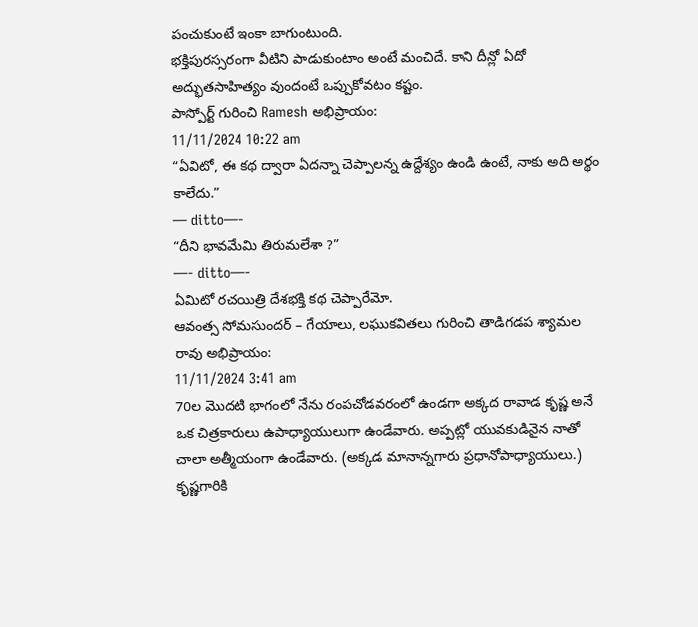పంచుకుంటే ఇంకా బాగుంటుంది.
భక్తిపురస్సరంగా వీటిని పాడుకుంటాం అంటే మంచిదే. కాని దీన్లో ఏదో అద్భుతసాహిత్యం వుందంటే ఒప్పుకోవటం కష్టం.
పాస్పోర్ట్ గురించి Ramesh అభిప్రాయం:
11/11/2024 10:22 am
“ఏవిటో, ఈ కథ ద్వారా ఏదన్నా చెప్పాలన్న ఉద్దేశ్యం ఉండి ఉంటే, నాకు అది అర్థం కాలేదు.”
— ditto—-
“దీని భావమేమి తిరుమలేశా ?”
—- ditto—-
ఏమిటో రచయిత్రి దేశభక్తి కథ చెప్పారేమో.
ఆవంత్స సోమసుందర్ – గేయాలు, లఘుకవితలు గురించి తాడిగడప శ్యామల రావు అభిప్రాయం:
11/11/2024 3:41 am
70ల మొదటి భాగంలో నేను రంపచోడవరంలో ఉండగా అక్కద రావాడ కృష్ణ అనే ఒక చిత్రకారులు ఉపాధ్యాయులుగా ఉండేవారు. అప్పట్లో యువకుడినైన నాతో చాలా అత్మీయంగా ఉండేవారు. (అక్కడ మానాన్నగారు ప్రధానోపాధ్యాయులు.)
కృష్ణగారికి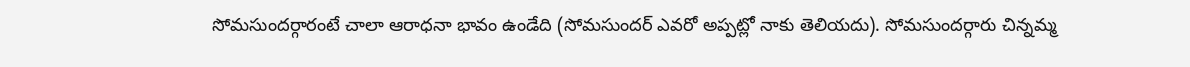సోమసుందర్గారంటే చాలా ఆరాధనా భావం ఉండేది (సోమసుందర్ ఎవరో అప్పట్లో నాకు తెలియదు). సోమసుందర్గారు చిన్నమ్మ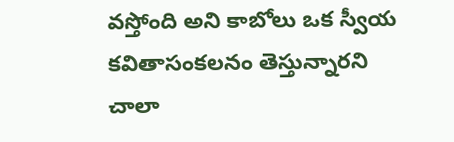వస్తోంది అని కాబోలు ఒక స్వీయ కవితాసంకలనం తెస్తున్నారని చాలా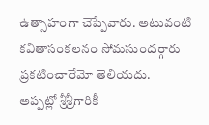ఉత్సాహంగా చెప్పేవారు. అటువంటి కవితాసంకలనం సోమసుందర్గారు ప్రకటించారేమో తెలియదు.
అప్పట్లో శ్రీశ్రీగారికీ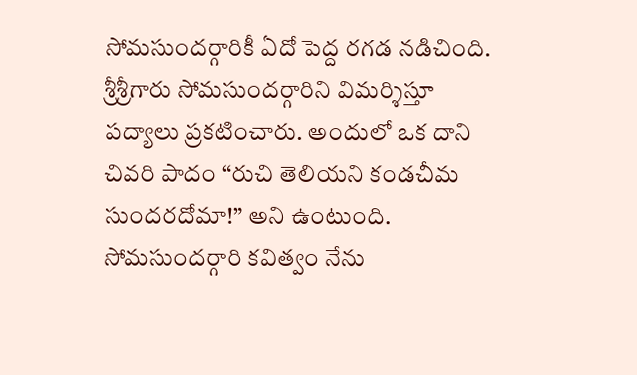సోమసుందర్గారికీ ఏదో పెద్ద రగడ నడిచింది. శ్రీశ్రీగారు సోమసుందర్గారిని విమర్శిస్తూ పద్యాలు ప్రకటించారు. అందులో ఒక దాని చివరి పాదం “రుచి తెలియని కండచీమ సుందరదోమా!” అని ఉంటుంది.
సోమసుందర్గారి కవిత్వం నేను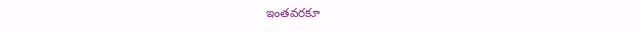ఇంతవరకూ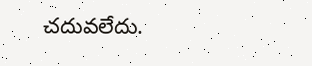చదువలేదు.